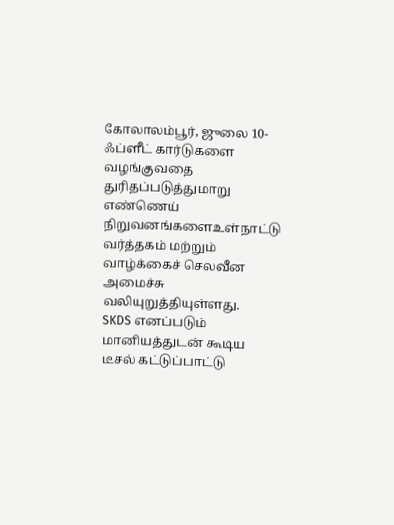கோலாலம்பூர், ஜுலை 10-
ஃப்ளீட் கார்டுகளை வழங்குவதை துரிதப்படுத்துமாறு எண்ணெய் நிறுவனங்களைஉள்நாட்டு வர்த்தகம் மற்றும் வாழ்க்கைச் செலவீன அமைச்சு வலியுறுத்தியுள்ளது.
SKDS எனப்படும் மானியத்துடன் கூடிய டீசல் கட்டுப்பாட்டு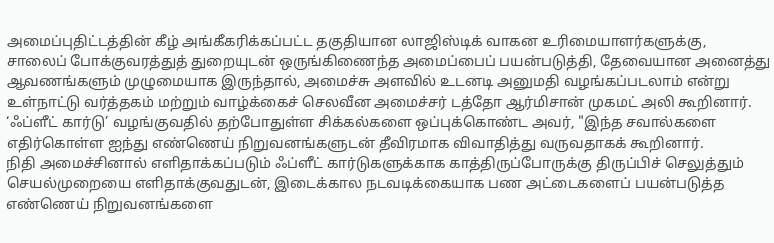அமைப்புதிட்டத்தின் கீழ் அங்கீகரிக்கப்பட்ட தகுதியான லாஜிஸ்டிக் வாகன உரிமையாளர்களுக்கு,
சாலைப் போக்குவரத்துத் துறையுடன் ஒருங்கிணைந்த அமைப்பைப் பயன்படுத்தி, தேவையான அனைத்து ஆவணங்களும் முழுமையாக இருந்தால், அமைச்சு அளவில் உடனடி அனுமதி வழங்கப்படலாம் என்று உள்நாட்டு வர்த்தகம் மற்றும் வாழ்க்கைச் செலவீன அமைச்சர் டத்தோ ஆர்மிசான் முகமட் அலி கூறினார்.
‘ஃப்ளீட் கார்டு’ வழங்குவதில் தற்போதுள்ள சிக்கல்களை ஒப்புக்கொண்ட அவர், "இந்த சவால்களை எதிர்கொள்ள ஐந்து எண்ணெய் நிறுவனங்களுடன் தீவிரமாக விவாதித்து வருவதாகக் கூறினார்.
நிதி அமைச்சினால் எளிதாக்கப்படும் ஃப்ளீட் கார்டுகளுக்காக காத்திருப்போருக்கு திருப்பிச் செலுத்தும் செயல்முறையை எளிதாக்குவதுடன், இடைக்கால நடவடிக்கையாக பண அட்டைகளைப் பயன்படுத்த எண்ணெய் நிறுவனங்களை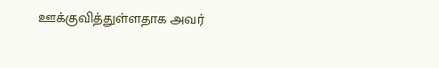ஊக்குவித்துள்ளதாக அவர்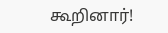கூறினார்!